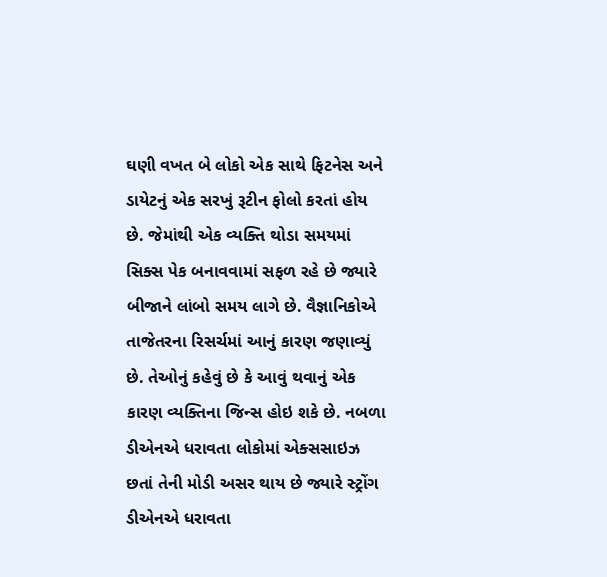ઘણી વખત બે લોકો એક સાથે ફિટનેસ અને ડાયેટનું એક સરખું રૂટીન ફોલો કરતાં હોય છે. જેમાંથી એક વ્યક્તિ થોડા સમયમાં સિક્સ પેક બનાવવામાં સફળ રહે છે જ્યારે બીજાને લાંબો સમય લાગે છે. વૈજ્ઞાનિકોએ તાજેતરના રિસર્ચમાં આનું કારણ જણાવ્યું છે. તેઓનું કહેવું છે કે આવું થવાનું એક કારણ વ્યક્તિના જિન્સ હોઇ શકે છે. નબળા ડીએનએ ધરાવતા લોકોમાં એક્સસાઇઝ છતાં તેની મોડી અસર થાય છે જ્યારે સ્ટ્રોંગ ડીએનએ ધરાવતા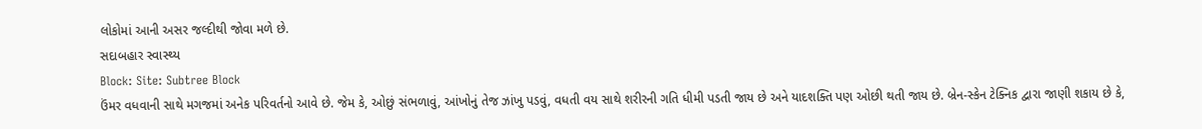લોકોમાં આની અસર જલ્દીથી જોવા મળે છે.
સદાબહાર સ્વાસ્થ્ય
Block: Site: Subtree Block
ઉંમર વધવાની સાથે મગજમાં અનેક પરિવર્તનો આવે છે. જેમ કે, ઓછું સંભળાવું, આંખોનું તેજ ઝાંખુ પડવું, વધતી વય સાથે શરીરની ગતિ ધીમી પડતી જાય છે અને યાદશક્તિ પણ ઓછી થતી જાય છે. બ્રેન-સ્કેન ટેક્નિક દ્વારા જાણી શકાય છે કે,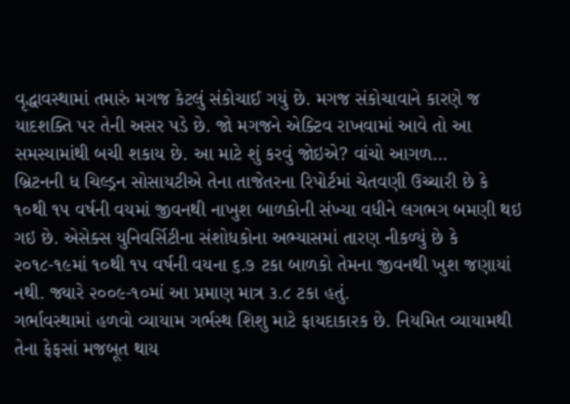વૃદ્ધાવસ્થામાં તમારું મગજ કેટલું સંકોચાઈ ગયું છે. મગજ સંકોચાવાને કારણે જ યાદશક્તિ પર તેની અસર પડે છે. જો મગજને એક્ટિવ રાખવામાં આવે તો આ સમસ્યામાંથી બચી શકાય છે. આ માટે શું કરવું જોઇએ? વાંચો આગળ...
બ્રિટનની ધ ચિલ્ડ્રન સોસાયટીએ તેના તાજેતરના રિપોર્ટમાં ચેતવણી ઉચ્ચારી છે કે ૧૦થી ૧૫ વર્ષની વયમાં જીવનથી નાખુશ બાળકોની સંખ્યા વધીને લગભગ બમણી થઇ ગઇ છે. એસેક્સ યુનિવર્સિટીના સંશોધકોના અભ્યાસમાં તારણ નીકળ્યું છે કે ૨૦૧૮-૧૯માં ૧૦થી ૧૫ વર્ષની વયના ૬.૭ ટકા બાળકો તેમના જીવનથી ખુશ જણાયાં નથી. જ્યારે ૨૦૦૯-૧૦માં આ પ્રમાણ માત્ર ૩.૮ ટકા હતું.
ગર્ભાવસ્થામાં હળવો વ્યાયામ ગર્ભસ્થ શિશુ માટે ફાયદાકારક છે. નિયમિત વ્યાયામથી તેના ફેફસાં મજબૂત થાય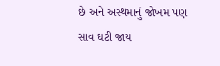છે અને અસ્થમાનું જોખમ પણ સાવ ઘટી જાય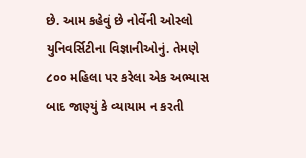છે. આમ કહેવું છે નોર્વેની ઓસ્લો યુનિવર્સિટીના વિજ્ઞાનીઓનું. તેમણે ૮૦૦ મહિલા પર કરેલા એક અભ્યાસ બાદ જાણ્યું કે વ્યાયામ ન કરતી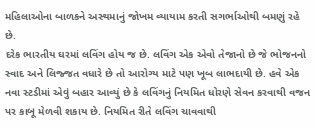મહિલાઓના બાળકને અસ્થમાનું જોખમ વ્યાયામ કરતી સગર્ભાઓથી બમણું રહે છે.
દરેક ભારતીય ઘરમાં લવિંગ હોય જ છે. લવિંગ એક એવો તેજાનો છે જે ભોજનનો સ્વાદ અને લિજ્જત વધારે છે તો આરોગ્ય માટે પણ ખૂબ લાભદાયી છે. હવે એક નવા સ્ટડીમાં એવું બહાર આવ્યું છે કે લવિંગનું નિયમિત ધોરણે સેવન કરવાથી વજન પર કાબૂ મેળવી શકાય છે. નિયમિત રીતે લવિંગ ચાવવાથી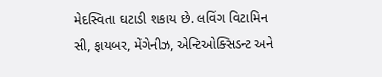મેદસ્વિતા ઘટાડી શકાય છે. લવિંગ વિટામિન સી, ફાયબર, મેંગેનીઝ, એન્ટિઓક્સિડન્ટ અને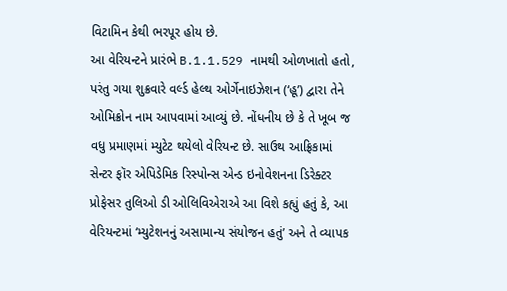વિટામિન કેથી ભરપૂર હોય છે.
આ વેરિયન્ટને પ્રારંભે B.1.1.529 નામથી ઓળખાતો હતો, પરંતુ ગયા શુક્રવારે વર્લ્ડ હેલ્થ ઓર્ગેનાઇઝેશન (‘હૂ’) દ્વારા તેને ઓમિક્રોન નામ આપવામાં આવ્યું છે. નોંધનીય છે કે તે ખૂબ જ વધુ પ્રમાણમાં મ્યુટેટ થયેલો વેરિયન્ટ છે. સાઉથ આફ્રિકામાં સેન્ટર ફૉર એપિડેમિક રિસ્પોન્સ એન્ડ ઇનોવેશનના ડિરેક્ટર પ્રોફેસર તુલિઓ ડી ઓલિવિએરાએ આ વિશે કહ્યું હતું કે, આ વેરિયન્ટમાં ‘મ્યુટેશનનું અસામાન્ય સંયોજન હતું’ અને તે વ્યાપક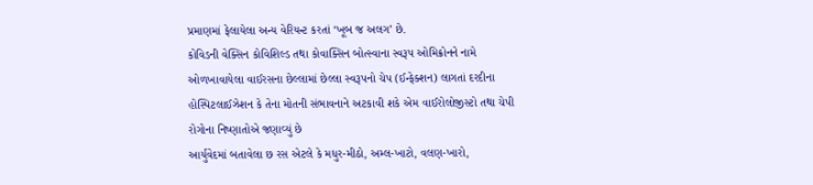પ્રમાણમાં ફેલાયેલા અન્ય વેરિયન્ટ કરતાં ‘ખૂબ જ અલગ’ છે.
કોવિડની વેક્સિન કોવિશિલ્ડ તથા કોવાક્સિન બોત્સ્વાના સ્વરૂપ ઓમિક્રોનને નામે ઓળખાવાયેલા વાઈરસના છેલ્લામાં છેલ્લા સ્વરૂપનો ચેપ (ઈન્ફેક્શન) લાગતાં દરદીના હોસ્પિટલાઈઝેશન કે તેના મોતની સંભાવનાને અટકાવી શકે એમ વાઈરોલોજીસ્ટો તથા ચેપી રોગોના નિષ્ણાતોએ જણાવ્યું છે
આર્યુવેદમાં બતાવેલા છ રસ એટલે કે મધુર-મીઠો, અમ્લ-ખાટો, વલણ-ખારો,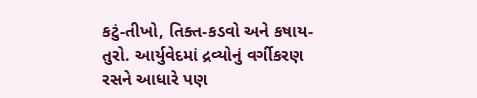કટું-તીખો, તિક્ત-કડવો અને કષાય-તુરો. આર્યુવેદમાં દ્રવ્યોનું વર્ગીકરણ રસને આધારે પણ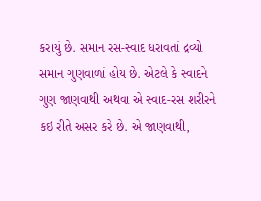કરાયું છે. સમાન રસ-સ્વાદ ધરાવતાં દ્રવ્યો સમાન ગુણવાળાં હોય છે. એટલે કે સ્વાદને ગુણ જાણવાથી અથવા એ સ્વાદ-રસ શરીરને કઇ રીતે અસર કરે છે. એ જાણવાથી,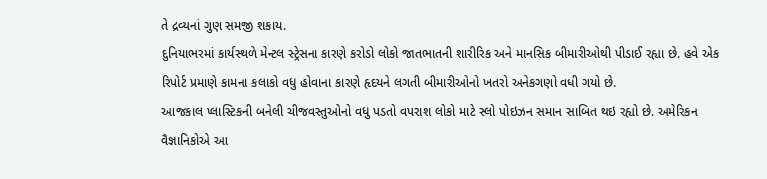તે દ્રવ્યનાં ગુણ સમજી શકાય.
દુનિયાભરમાં કાર્યસ્થળે મેન્ટલ સ્ટ્રેસના કારણે કરોડો લોકો જાતભાતની શારીરિક અને માનસિક બીમારીઓથી પીડાઈ રહ્યા છે. હવે એક રિપોર્ટ પ્રમાણે કામના કલાકો વધુ હોવાના કારણે હૃદયને લગતી બીમારીઓનો ખતરો અનેકગણો વધી ગયો છે.
આજકાલ પ્લાસ્ટિકની બનેલી ચીજવસ્તુઓનો વધુ પડતો વપરાશ લોકો માટે સ્લો પોઇઝન સમાન સાબિત થઇ રહ્યો છે. અમેરિકન વૈજ્ઞાનિકોએ આ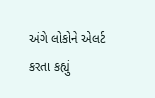અંગે લોકોને એલર્ટ કરતા કહ્યું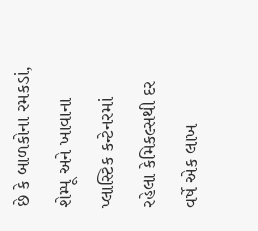છે કે બાળકોના રમકડાં, શેમ્પૂ અને ખાવાના પ્લાસ્ટિક કન્ટેનરમાં રહેલા કેમિકલ્સથી દર વર્ષે એક લાખ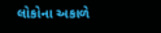લોકોના અકાળે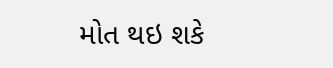મોત થઇ શકે